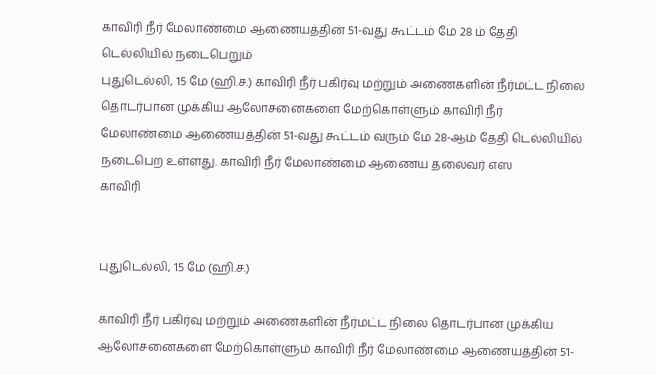காவிரி நீர் மேலாண்மை ஆணையத்தின் 51-வது கூட்டம் மே 28 ம் தேதி டெல்லியில் நடைபெறும்
புதுடெல்லி, 15 மே (ஹி.ச.) காவிரி நீர் பகிர்வு மற்றும் அணைகளின் நீர்மட்ட நிலை தொடர்பான முக்கிய ஆலோசனைகளை மேற்கொள்ளும் காவிரி நீர் மேலாண்மை ஆணையத்தின் 51-வது கூட்டம் வரும் மே 28-ஆம் தேதி டெல்லியில் நடைபெற உள்ளது. காவிரி நீர் மேலாண்மை ஆணைய தலைவர் எஸ
காவிரி


புதுடெல்லி, 15 மே (ஹி.ச.)

காவிரி நீர் பகிர்வு மற்றும் அணைகளின் நீர்மட்ட நிலை தொடர்பான முக்கிய ஆலோசனைகளை மேற்கொள்ளும் காவிரி நீர் மேலாண்மை ஆணையத்தின் 51-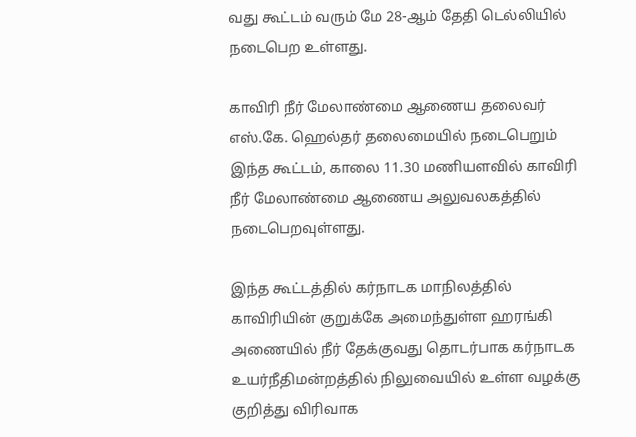வது கூட்டம் வரும் மே 28-ஆம் தேதி டெல்லியில் நடைபெற உள்ளது.

காவிரி நீர் மேலாண்மை ஆணைய தலைவர் எஸ்.கே. ஹெல்தர் தலைமையில் நடைபெறும் இந்த கூட்டம், காலை 11.30 மணியளவில் காவிரி நீர் மேலாண்மை ஆணைய அலுவலகத்தில் நடைபெறவுள்ளது.

இந்த கூட்டத்தில் கர்நாடக மாநிலத்தில் காவிரியின் குறுக்கே அமைந்துள்ள ஹரங்கி அணையில் நீர் தேக்குவது தொடர்பாக கர்நாடக உயர்நீதிமன்றத்தில் நிலுவையில் உள்ள வழக்கு குறித்து விரிவாக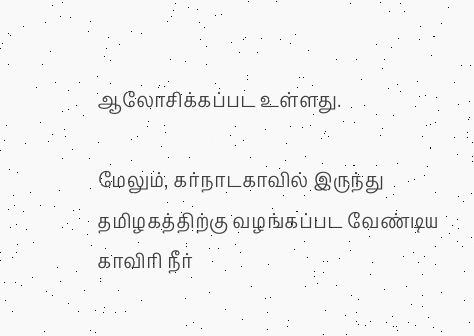ஆலோசிக்கப்பட உள்ளது.

மேலும், கர்நாடகாவில் இருந்து தமிழகத்திற்கு வழங்கப்பட வேண்டிய காவிரி நீர்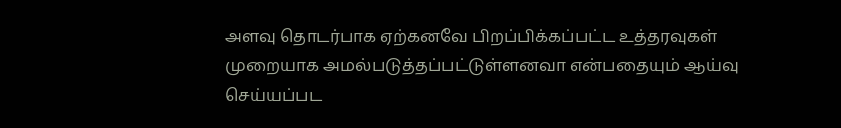அளவு தொடர்பாக ஏற்கனவே பிறப்பிக்கப்பட்ட உத்தரவுகள் முறையாக அமல்படுத்தப்பட்டுள்ளனவா என்பதையும் ஆய்வு செய்யப்பட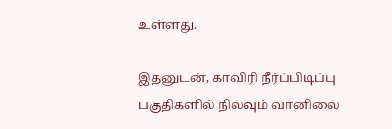உள்ளது.

இதனுடன், காவிரி நீர்ப்பிடிப்பு பகுதிகளில் நிலவும் வானிலை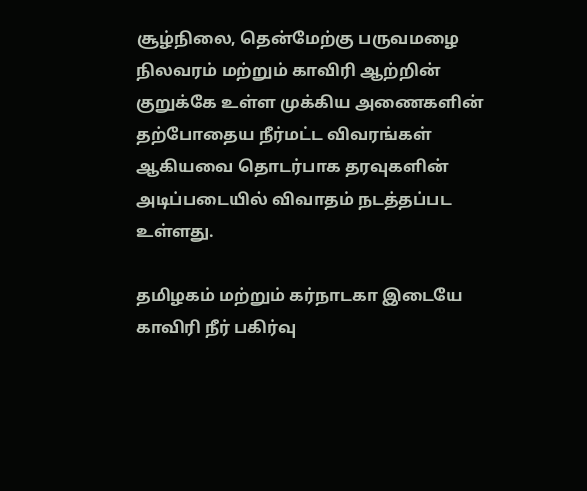சூழ்நிலை, தென்மேற்கு பருவமழை நிலவரம் மற்றும் காவிரி ஆற்றின் குறுக்கே உள்ள முக்கிய அணைகளின் தற்போதைய நீர்மட்ட விவரங்கள் ஆகியவை தொடர்பாக தரவுகளின் அடிப்படையில் விவாதம் நடத்தப்பட உள்ளது.

தமிழகம் மற்றும் கர்நாடகா இடையே காவிரி நீர் பகிர்வு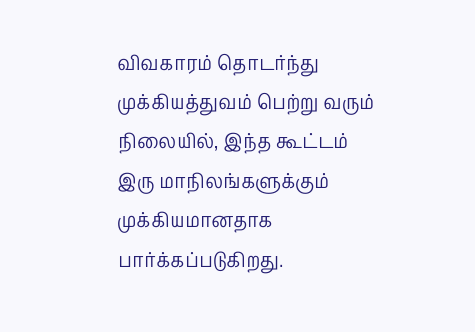விவகாரம் தொடர்ந்து முக்கியத்துவம் பெற்று வரும் நிலையில், இந்த கூட்டம் இரு மாநிலங்களுக்கும் முக்கியமானதாக பார்க்கப்படுகிறது.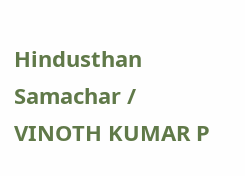Hindusthan Samachar / VINOTH KUMAR P